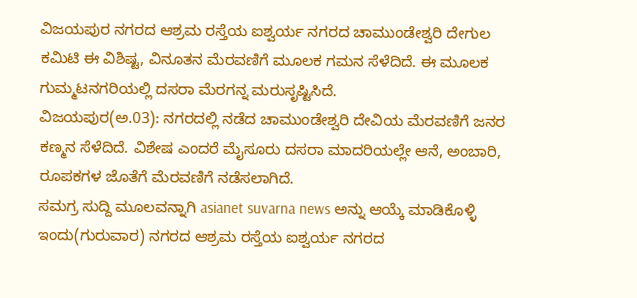ವಿಜಯಪುರ ನಗರದ ಆಶ್ರಮ ರಸ್ತೆಯ ಐಶ್ವರ್ಯ ನಗರದ ಚಾಮುಂಡೇಶ್ವರಿ ದೇಗುಲ ಕಮಿಟಿ ಈ ವಿಶಿಷ್ಟ, ವಿನೂತನ ಮೆರವಣಿಗೆ ಮೂಲಕ ಗಮನ ಸೆಳೆದಿದೆ. ಈ ಮೂಲಕ ಗುಮ್ಮಟನಗರಿಯಲ್ಲಿ ದಸರಾ ಮೆರಗನ್ನ ಮರುಸೃಷ್ಟಿಸಿದೆ.
ವಿಜಯಪುರ(ಅ.03): ನಗರದಲ್ಲಿ ನಡೆದ ಚಾಮುಂಡೇಶ್ವರಿ ದೇವಿಯ ಮೆರವಣಿಗೆ ಜನರ ಕಣ್ಮನ ಸೆಳೆದಿದೆ. ವಿಶೇಷ ಎಂದರೆ ಮೈಸೂರು ದಸರಾ ಮಾದರಿಯಲ್ಲೇ ಆನೆ, ಅಂಬಾರಿ, ರೂಪಕಗಳ ಜೊತೆಗೆ ಮೆರವಣಿಗೆ ನಡೆಸಲಾಗಿದೆ.
ಸಮಗ್ರ ಸುದ್ದಿ ಮೂಲವನ್ನಾಗಿ asianet suvarna news ಅನ್ನು ಆಯ್ಕೆ ಮಾಡಿಕೊಳ್ಳಿ
ಇಂದು(ಗುರುವಾರ) ನಗರದ ಆಶ್ರಮ ರಸ್ತೆಯ ಐಶ್ವರ್ಯ ನಗರದ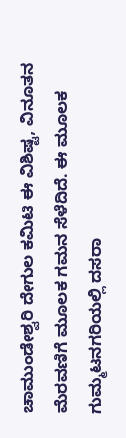ಚಾಮುಂಡೇಶ್ವರಿ ದೇಗುಲ ಕಮಿಟಿ ಈ ವಿಶಿಷ್ಟ, ವಿನೂತನ ಮೆರವಣಿಗೆ ಮೂಲಕ ಗಮನ ಸೆಳೆದಿದೆ. ಈ ಮೂಲಕ ಗುಮ್ಮಟನಗರಿಯಲ್ಲಿ ದಸರಾ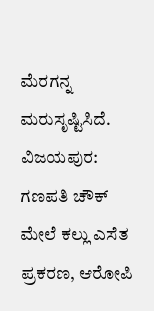ಮೆರಗನ್ನ ಮರುಸೃಷ್ಟಿಸಿದೆ.
ವಿಜಯಪುರ: ಗಣಪತಿ ಚೌಕ್ ಮೇಲೆ ಕಲ್ಲು ಎಸೆತ ಪ್ರಕರಣ, ಆರೋಪಿ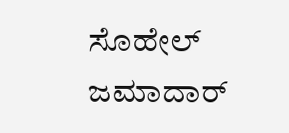ಸೊಹೇಲ್ ಜಮಾದಾರ್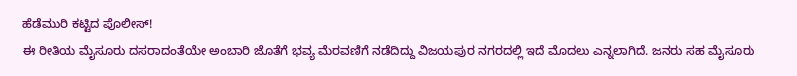ಹೆಡೆಮುರಿ ಕಟ್ಟಿದ ಪೊಲೀಸ್!
ಈ ರೀತಿಯ ಮೈಸೂರು ದಸರಾದಂತೆಯೇ ಅಂಬಾರಿ ಜೊತೆಗೆ ಭವ್ಯ ಮೆರವಣಿಗೆ ನಡೆದಿದ್ದು ವಿಜಯಪುರ ನಗರದಲ್ಲಿ ಇದೆ ಮೊದಲು ಎನ್ನಲಾಗಿದೆ. ಜನರು ಸಹ ಮೈಸೂರು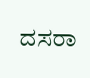ದಸರಾ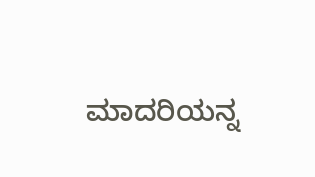ಮಾದರಿಯನ್ನ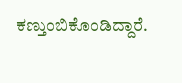ಕಣ್ತುಂಬಿಕೊಂಡಿದ್ದಾರೆ.